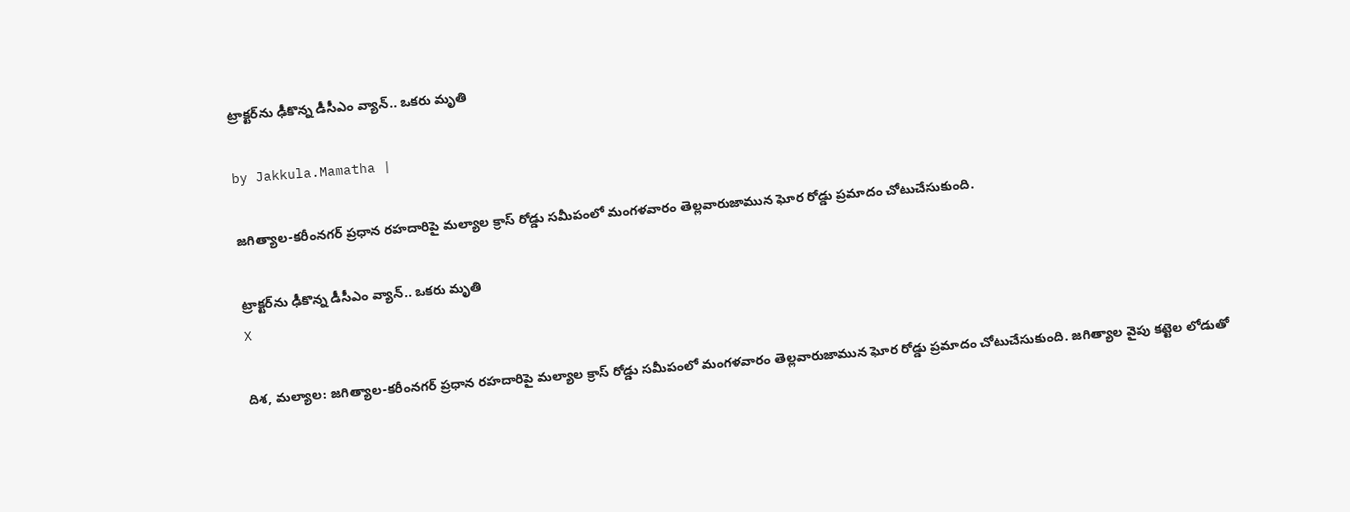ట్రాక్టర్‌ను ఢీకొన్న డీసీఎం వ్యాన్.. ఒకరు మృతి

by Jakkula.Mamatha |

జగిత్యాల-కరీంనగర్ ప్రధాన రహదారిపై మల్యాల క్రాస్ రోడ్డు సమీపంలో మంగళవారం తెల్లవారుజామున ఘోర రోడ్డు ప్రమాదం చోటుచేసుకుంది.

ట్రాక్టర్‌ను ఢీకొన్న డీసీఎం వ్యాన్.. ఒకరు మృతి
X

దిశ, మల్యాల: జగిత్యాల-కరీంనగర్ ప్రధాన రహదారిపై మల్యాల క్రాస్ రోడ్డు సమీపంలో మంగళవారం తెల్లవారుజామున ఘోర రోడ్డు ప్రమాదం చోటుచేసుకుంది. జగిత్యాల వైపు కట్టెల లోడుతో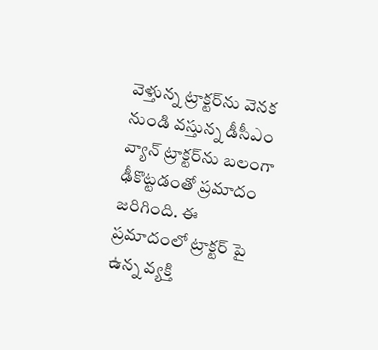వెళ్తున్న ట్రాక్టర్‌ను వెనక నుండి వస్తున్న డీసీఎం వ్యాన్ ట్రాక్టర్‌ను బలంగా ఢీకొట్టడంతో ప్రమాదం జరిగింది. ఈ ప్రమాదంలో ట్రాక్టర్ పై ఉన్న వ్యక్తి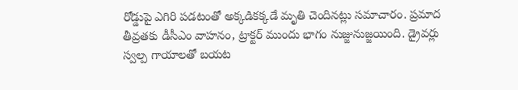రోడ్డుపై ఎగిరి పడటంతో అక్కడికక్కడే మృతి చెందినట్లు సమాచారం. ప్రమాద తీవ్రతకు డీసీఎం వాహనం, ట్రాక్టర్ ముందు భాగం నుజ్జునుజ్జయింది. డ్రైవర్లు స్వల్ప గాయాలతో బయట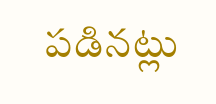పడినట్లు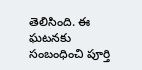తెలిసింది. ఈ ఘటనకు సంబంధించి పూర్తి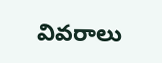వివరాలు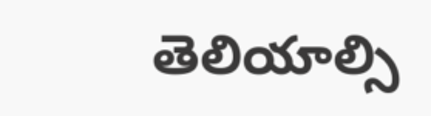తెలియాల్సి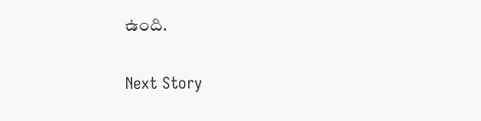ఉంది.

Next Story